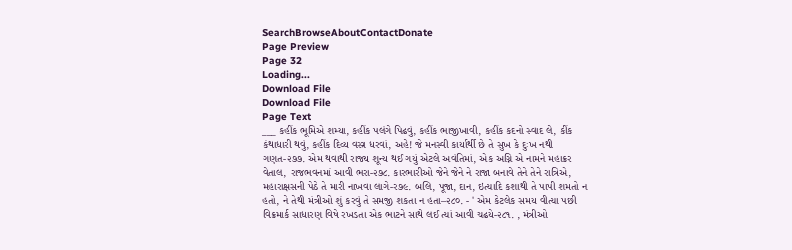SearchBrowseAboutContactDonate
Page Preview
Page 32
Loading...
Download File
Download File
Page Text
___ કહીંક ભૂમિએ શમ્યા, કહીંક પલંગે પિઢવું, કહીંક ભાજીખાવી, કહીંક કદનો સ્વાદ લે, કીંક કંથાધારી થવું, કહીંક દિવ્ય વસ્ત્ર ધરવાં, અહે! જે મનસ્વી કાર્યાર્થી છે તે સુખ કે દુઃખ નથી ગણત-૨૭૭. એમ થવાથી રાજ્ય શૂન્ય થઈ ગયું એટલે અવંતિમાં, એક અગ્નિ એ નામને મહાક્રર વેતાલ, રાજભવનમાં આવી ભરા-૨૭૮. કારભારીઓ જેને જેને ને રાજા બનાવે તેને તેને રાત્રિએ, મહારાક્ષસની પેઠે તે મારી નાખવા લાગે-ર૭૯. બલિ, પૂજા, દાન, ઇત્યાદિ કશાથી તે પાપી શમતો ન હતો, ને તેથી મંત્રીઓ શું કરવું તે સમજી શકતા ન હતા–૨૮૦. - ' એમ કેટલેક સમય વીત્યા પછી વિક્રમાર્ક સાધારણ વિષે રખડતા એક ભાટને સાથે લઈ ત્યાં આવી ચઢયે-૨૮૧. , મંત્રીઓ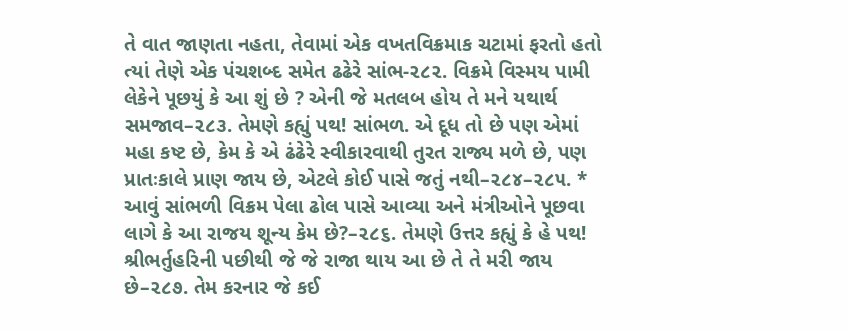તે વાત જાણતા નહતા, તેવામાં એક વખતવિક્રમાક ચટામાં ફરતો હતો ત્યાં તેણે એક પંચશબ્દ સમેત ઢઢેરે સાંભ-૨૮૨. વિક્રમે વિસ્મય પામી લેકેને પૂછયું કે આ શું છે ? એની જે મતલબ હોય તે મને યથાર્થ સમજાવ–૨૮૩. તેમણે કહ્યું પથ! સાંભળ. એ દૂધ તો છે પણ એમાં મહા કષ્ટ છે, કેમ કે એ ઢંઢેરે સ્વીકારવાથી તુરત રાજ્ય મળે છે, પણ પ્રાતઃકાલે પ્રાણ જાય છે, એટલે કોઈ પાસે જતું નથી–૨૮૪–૨૮૫. * આવું સાંભળી વિક્રમ પેલા ઢોલ પાસે આવ્યા અને મંત્રીઓને પૂછવા લાગે કે આ રાજય શૂન્ય કેમ છે?–૨૮૬. તેમણે ઉત્તર કહ્યું કે હે પથ! શ્રીભર્તુહરિની પછીથી જે જે રાજા થાય આ છે તે તે મરી જાય છે–૨૮૭. તેમ કરનાર જે કઈ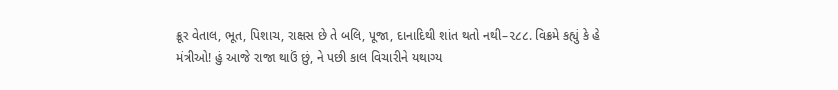ક્રૂર વેતાલ, ભૂત, પિશાચ, રાક્ષસ છે તે બલિ, પૂજા, દાનાદિથી શાંત થતો નથી–૨૮૮. વિક્રમે કહ્યું કે હે મંત્રીઓ! હું આજે રાજા થાઉં છું, ને પછી કાલ વિચારીને યથાગ્ય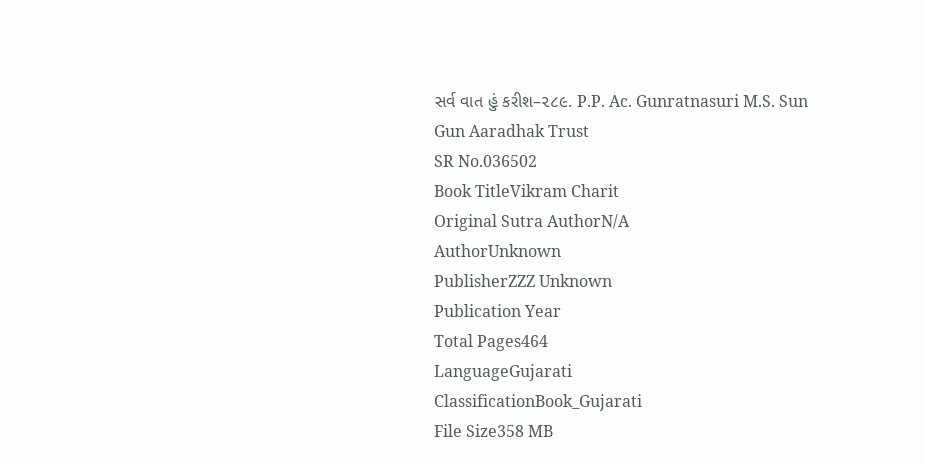સર્વ વાત હું કરીશ–૨૮૯. P.P. Ac. Gunratnasuri M.S. Sun Gun Aaradhak Trust
SR No.036502
Book TitleVikram Charit
Original Sutra AuthorN/A
AuthorUnknown
PublisherZZZ Unknown
Publication Year
Total Pages464
LanguageGujarati
ClassificationBook_Gujarati
File Size358 MB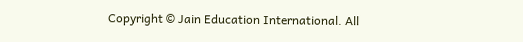Copyright © Jain Education International. All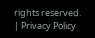rights reserved. | Privacy Policy